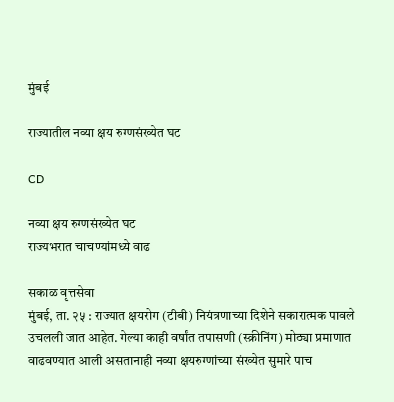मुंबई

राज्यातील नव्या क्षय रुग्णसंख्येत घट

CD

नव्या क्षय रुग्णसंख्येत घट
राज्यभरात चाचण्यांमध्ये वाढ

सकाळ वृत्तसेवा
मुंबई, ता. २५ : राज्यात क्षयरोग (टीबी) नियंत्रणाच्या दिशेने सकारात्मक पावले उचलली जात आहेत. गेल्या काही वर्षांत तपासणी (स्क्रीनिंग) मोठ्या प्रमाणात वाढवण्यात आली असतानाही नव्या क्षयरुग्णांच्या संख्येत सुमारे पाच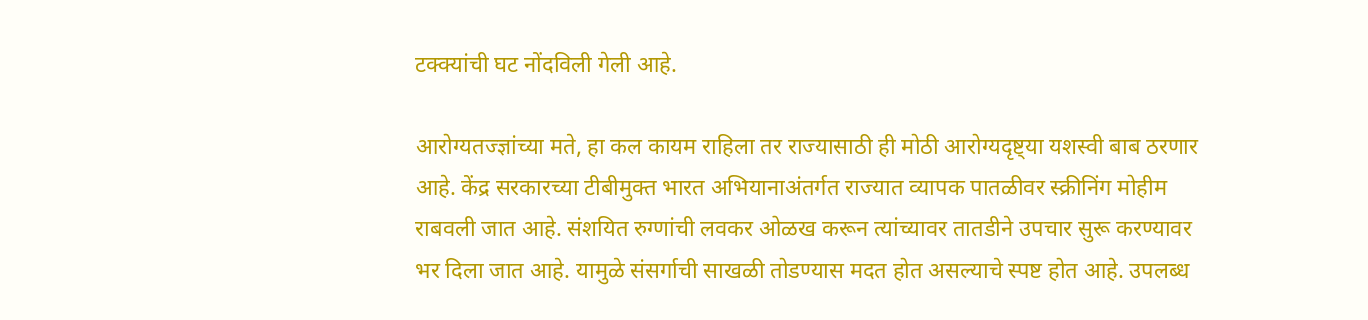टक्क्यांची घट नोंदविली गेली आहे.

आरोग्यतज्ज्ञांच्या मते, हा कल कायम राहिला तर राज्यासाठी ही मोठी आरोग्यदृष्ट्या यशस्वी बाब ठरणार आहे. केंद्र सरकारच्या टीबीमुक्त भारत अभियानाअंतर्गत राज्यात व्यापक पातळीवर स्क्रीनिंग मोहीम राबवली जात आहे. संशयित रुग्णांची लवकर ओळख करून त्यांच्यावर तातडीने उपचार सुरू करण्यावर भर दिला जात आहे. यामुळे संसर्गाची साखळी तोडण्यास मदत होत असल्याचे स्पष्ट होत आहे. उपलब्ध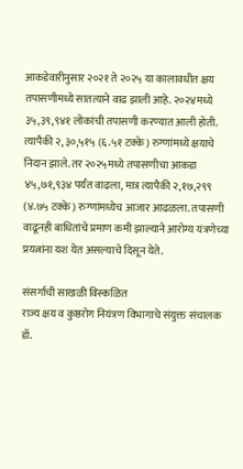आकडेवारीनुसार २०२१ ते २०२५ या कालावधीत क्षय तपासणीमध्ये सातत्याने वाढ झाली आहे. २०२४मध्ये ३५,३९,९४१ लोकांची तपासणी करण्यात आली होती. त्यापैकी २,३०,५१५ (६.५१ टक्के) रुग्णांमध्ये क्षयाचे निदान झाले. तर २०२५मध्ये तपासणीचा आकडा ४५,७१,९३४ पर्यंत वाढला, मात्र त्यापैकी २,१७,२९९ (४.७५ टक्के) रुग्णांमध्येच आजार आढळला. तपासणी वाढूनही बाधितांचे प्रमाण कमी झाल्याने आरोग्य यंत्रणेच्या प्रयत्नांना यश येत असल्याचे दिसून येते.

संसर्गाची साखळी विस्कळित
राज्य क्षय व कुष्ठरोग नियंत्रण विभागाचे संयुक्त संचालक डॉ.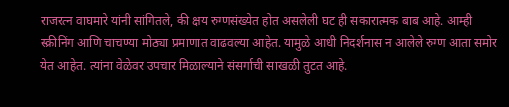राजरत्न वाघमारे यांनी सांगितले, की क्षय रुग्णसंख्येत होत असलेली घट ही सकारात्मक बाब आहे. आम्ही स्क्रीनिंग आणि चाचण्या मोठ्या प्रमाणात वाढवल्या आहेत. यामुळे आधी निदर्शनास न आलेले रुग्ण आता समोर येत आहेत. त्यांना वेळेवर उपचार मिळाल्याने संसर्गाची साखळी तुटत आहे.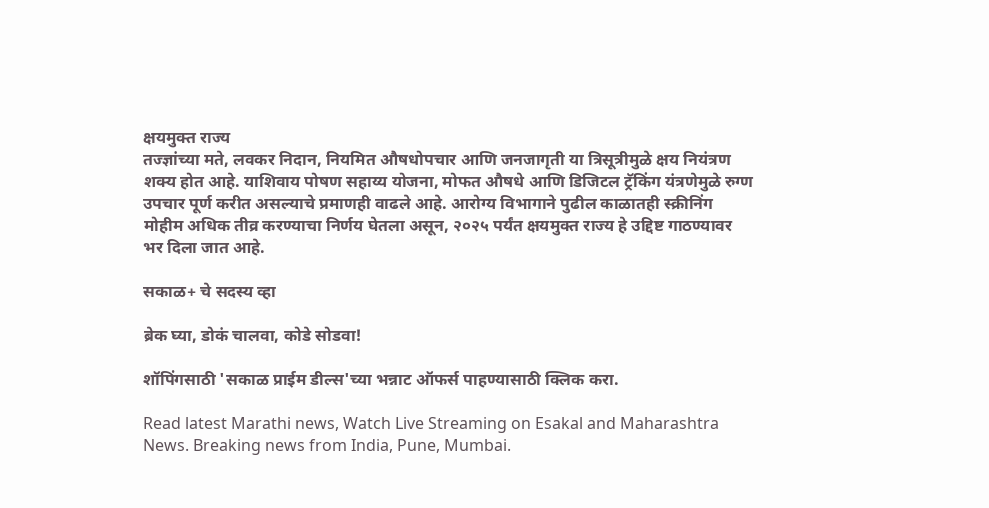क्षयमुक्त राज्य
तज्ज्ञांच्या मते, लवकर निदान, नियमित औषधोपचार आणि जनजागृती या त्रिसूत्रीमुळे क्षय नियंत्रण शक्य होत आहे. याशिवाय पोषण सहाय्य योजना, मोफत औषधे आणि डिजिटल ट्रॅकिंग यंत्रणेमुळे रुग्ण उपचार पूर्ण करीत असल्याचे प्रमाणही वाढले आहे. आरोग्य विभागाने पुढील काळातही स्क्रीनिंग मोहीम अधिक तीव्र करण्याचा निर्णय घेतला असून, २०२५ पर्यंत क्षयमुक्त राज्य हे उद्दिष्ट गाठण्यावर भर दिला जात आहे.

सकाळ+ चे सदस्य व्हा

ब्रेक घ्या, डोकं चालवा, कोडे सोडवा!

शॉपिंगसाठी 'सकाळ प्राईम डील्स'च्या भन्नाट ऑफर्स पाहण्यासाठी क्लिक करा.

Read latest Marathi news, Watch Live Streaming on Esakal and Maharashtra News. Breaking news from India, Pune, Mumbai.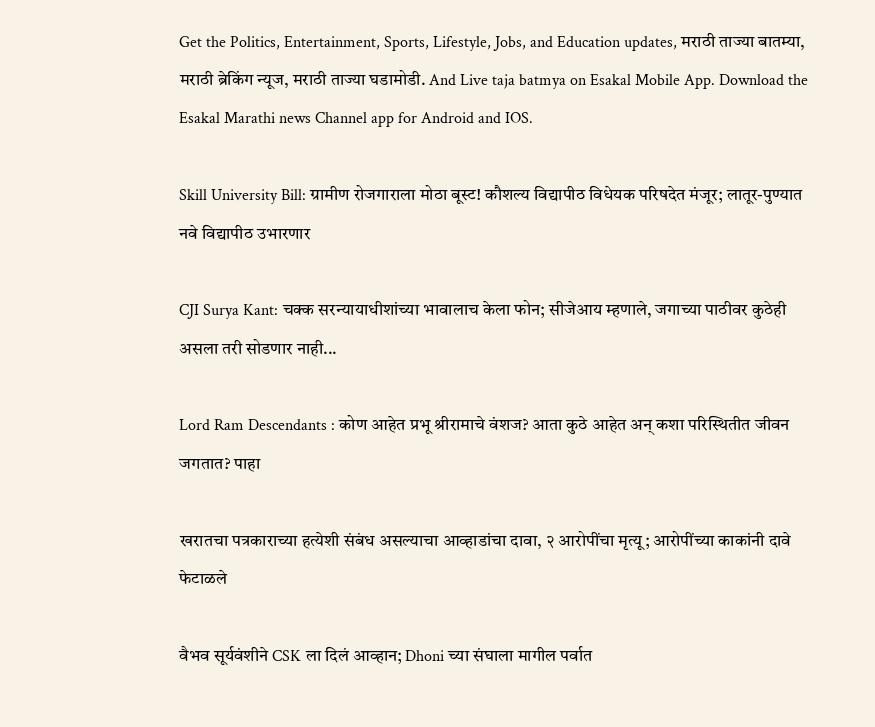Get the Politics, Entertainment, Sports, Lifestyle, Jobs, and Education updates, मराठी ताज्या बातम्या, मराठी ब्रेकिंग न्यूज, मराठी ताज्या घडामोडी. And Live taja batmya on Esakal Mobile App. Download the Esakal Marathi news Channel app for Android and IOS.

Skill University Bill: ग्रामीण रोजगाराला मोठा बूस्ट! कौशल्य विद्यापीठ विधेयक परिषदेत मंजूर; लातूर-पुण्यात नवे विद्यापीठ उभारणार

CJI Surya Kant: चक्क सरन्यायाधीशांच्या भावालाच केला फोन; सीजेआय म्हणाले, जगाच्या पाठीवर कुठेही असला तरी सोडणार नाही...

Lord Ram Descendants : कोण आहेत प्रभू श्रीरामाचे वंशज? आता कुठे आहेत अन् कशा परिस्थितीत जीवन जगतात? पाहा

खरातचा पत्रकाराच्या हत्येशी संबंध असल्याचा आव्हाडांचा दावा, २ आरोपींचा मृत्यू; आरोपींच्या काकांनी दावे फेटाळले

वैभव सूर्यवंशीने CSK ला दिलं आव्हान; Dhoni च्या संघाला मागील पर्वात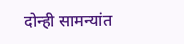दोन्ही सामन्यांत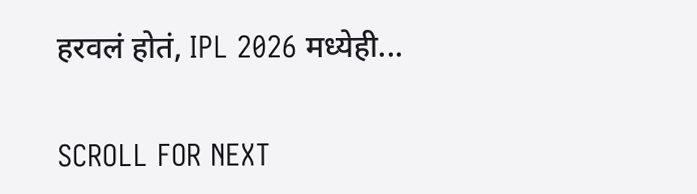हरवलं होतं, IPL 2026 मध्येही...

SCROLL FOR NEXT